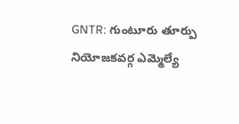GNTR: గుంటూరు తూర్పు నియోజకవర్గ ఎమ్మెల్యే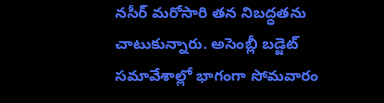నసీర్ మరోసారి తన నిబద్ధతను చాటుకున్నారు. అసెంబ్లీ బడ్జెట్ సమావేశాల్లో భాగంగా సోమవారం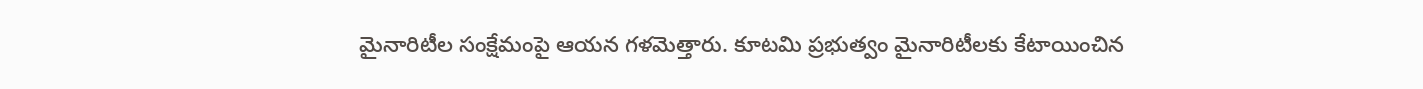మైనారిటీల సంక్షేమంపై ఆయన గళమెత్తారు. కూటమి ప్రభుత్వం మైనారిటీలకు కేటాయించిన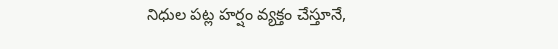నిధుల పట్ల హర్షం వ్యక్తం చేస్తూనే,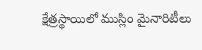క్షేత్రస్థాయిలో ముస్లిం మైనారిటీలు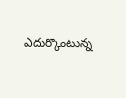ఎదుర్కొంటున్న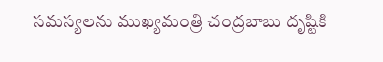సమస్యలను ముఖ్యమంత్రి చంద్రబాబు దృష్టికి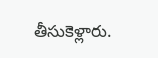తీసుకెళ్లారు.